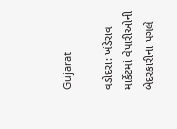Gujarat

વડોદરા: ખંડેરાવ માર્કેટમાં વેપારીઓની બેદરકારીના પગલે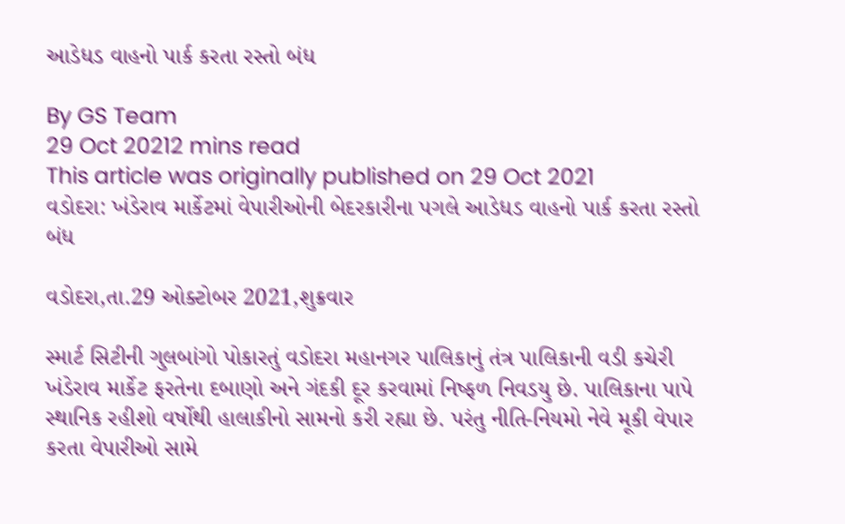આડેધડ વાહનો પાર્ક કરતા રસ્તો બંધ

By GS Team
29 Oct 20212 mins read
This article was originally published on 29 Oct 2021
વડોદરા: ખંડેરાવ માર્કેટમાં વેપારીઓની બેદરકારીના પગલે આડેધડ વાહનો પાર્ક કરતા રસ્તો બંધ

વડોદરા,તા.29 ઓક્ટોબર 2021,શુક્રવાર

સ્માર્ટ સિટીની ગુલબાંગો પોકારતું વડોદરા મહાનગર પાલિકાનું તંત્ર પાલિકાની વડી કચેરી ખંડેરાવ માર્કેટ ફરતેના દબાણો અને ગંદકી દૂર કરવામાં નિષ્ફળ નિવડયુ છે. પાલિકાના પાપે સ્થાનિક રહીશો વર્ષોથી હાલાકીનો સામનો કરી રહ્યા છે. પરંતુ નીતિ-નિયમો નેવે મૂકી વેપાર કરતા વેપારીઓ સામે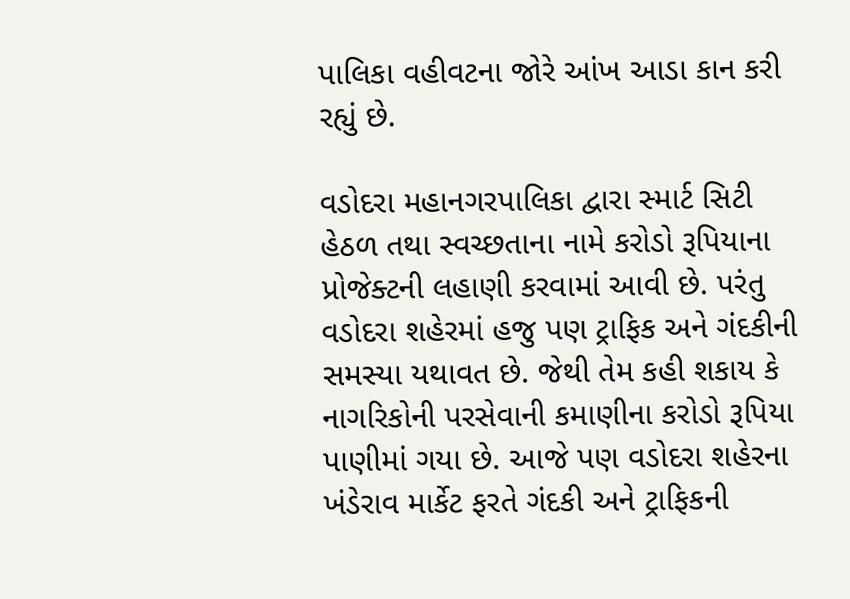પાલિકા વહીવટના જોરે આંખ આડા કાન કરી રહ્યું છે.

વડોદરા મહાનગરપાલિકા દ્વારા સ્માર્ટ સિટી હેઠળ તથા સ્વચ્છતાના નામે કરોડો રૂપિયાના પ્રોજેક્ટની લહાણી કરવામાં આવી છે. પરંતુ વડોદરા શહેરમાં હજુ પણ ટ્રાફિક અને ગંદકીની સમસ્યા યથાવત છે. જેથી તેમ કહી શકાય કે નાગરિકોની પરસેવાની કમાણીના કરોડો રૂપિયા પાણીમાં ગયા છે. આજે પણ વડોદરા શહેરના ખંડેરાવ માર્કેટ ફરતે ગંદકી અને ટ્રાફિકની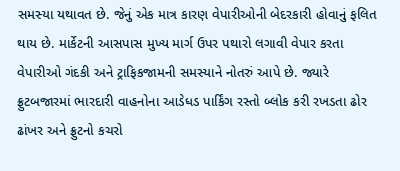સમસ્યા યથાવત છે. જેનું એક માત્ર કારણ વેપારીઓની બેદરકારી હોવાનું ફલિત થાય છે. માર્કેટની આસપાસ મુખ્ય માર્ગ ઉપર પથારો લગાવી વેપાર કરતા વેપારીઓ ગંદકી અને ટ્રાફિકજામની સમસ્યાને નોતરું આપે છે. જ્યારે ફ્રુટબજારમાં ભારદારી વાહનોના આડેધડ પાર્કિંગ રસ્તો બ્લોક કરી રખડતા ઢોર ઢાંખર અને ફ્રુટનો કચરો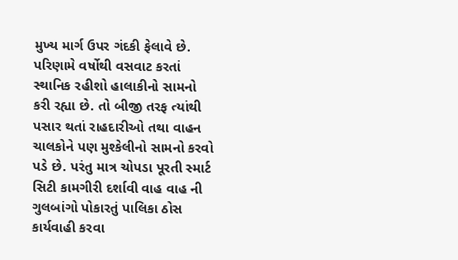મુખ્ય માર્ગ ઉપર ગંદકી ફેલાવે છે. પરિણામે વર્ષોથી વસવાટ કરતાં સ્થાનિક રહીશો હાલાકીનો સામનો કરી રહ્યા છે. તો બીજી તરફ ત્યાંથી પસાર થતાં રાહદારીઓ તથા વાહન ચાલકોને પણ મુશ્કેલીનો સામનો કરવો પડે છે. પરંતુ માત્ર ચોપડા પૂરતી સ્માર્ટ સિટી કામગીરી દર્શાવી વાહ વાહ ની ગુલબાંગો પોકારતું પાલિકા ઠોસ કાર્યવાહી કરવા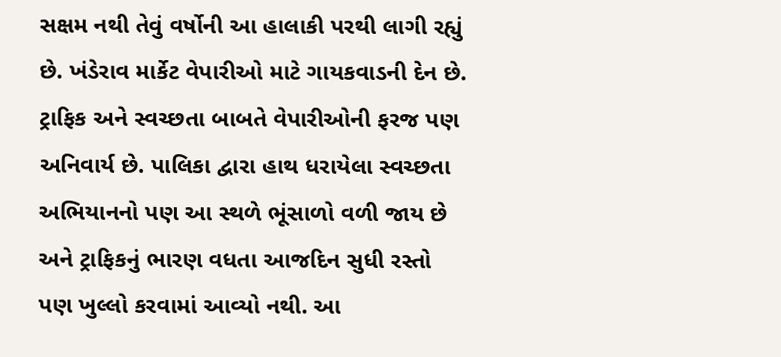સક્ષમ નથી તેવું વર્ષોની આ હાલાકી પરથી લાગી રહ્યું છે. ખંડેરાવ માર્કેટ વેપારીઓ માટે ગાયકવાડની દેન છે. ટ્રાફિક અને સ્વચ્છતા બાબતે વેપારીઓની ફરજ પણ અનિવાર્ય છે. પાલિકા દ્વારા હાથ ધરાયેલા સ્વચ્છતા અભિયાનનો પણ આ સ્થળે ભૂંસાળો વળી જાય છે અને ટ્રાફિકનું ભારણ વધતા આજદિન સુધી રસ્તો પણ ખુલ્લો કરવામાં આવ્યો નથી. આ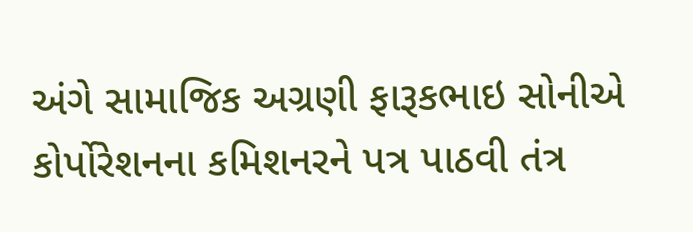અંગે સામાજિક અગ્રણી ફારૂકભાઇ સોનીએ કોર્પોરેશનના કમિશનરને પત્ર પાઠવી તંત્ર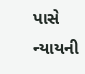પાસે ન્યાયની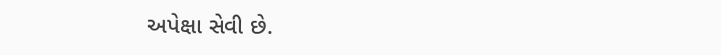અપેક્ષા સેવી છે.